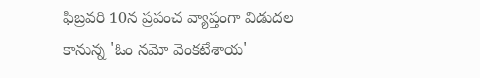ఫిబ్రవరి 10న ప్రపంచ వ్యాప్తంగా విడుదల కానున్న 'ఓం నమో వెంకటేశాయ'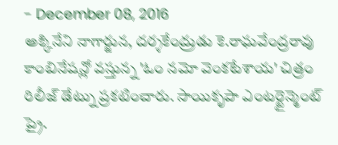- December 08, 2016
అక్కినేని నాగార్జున, దర్శకేంద్రుడు కె.రాఘవేంద్రరావు కాంబినేషన్లో వస్తున్న 'ఓం నమో వెంకటేశాయ' చిత్రం రిలీజ్ డేట్ను ప్రకటించారు. సాయికృపా ఎంటర్టైన్మెంట్ ప్రై.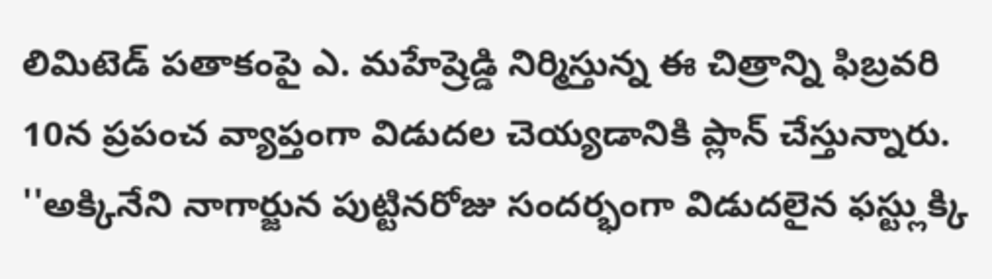లిమిటెడ్ పతాకంపై ఎ. మహేష్రెడ్డి నిర్మిస్తున్న ఈ చిత్రాన్ని ఫిబ్రవరి 10న ప్రపంచ వ్యాప్తంగా విడుదల చెయ్యడానికి ప్లాన్ చేస్తున్నారు. ''అక్కినేని నాగార్జున పుట్టినరోజు సందర్భంగా విడుదలైన ఫస్ట్లుక్కి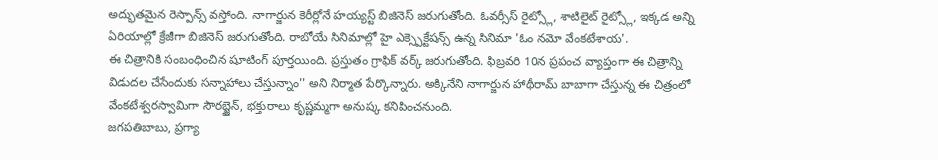అద్భుతమైన రెస్పాన్స్ వస్తోంది. నాగార్జున కెరీర్లోనే హయ్యస్ట్ బిజినెస్ జరుగుతోంది. ఓవర్సీస్ రైట్స్లో, శాటిలైట్ రైట్స్లో, ఇక్కడ అన్ని ఏరియాల్లో క్రేజీగా బిజినెస్ జరుగుతోంది. రాబోయే సినిమాల్లో హై ఎక్స్పెక్టేషన్స్ ఉన్న సినిమా 'ఓం నమో వేంకటేశాయ'.
ఈ చిత్రానికి సంబంధించిన షూటింగ్ పూర్తయింది. ప్రస్తుతం గ్రాఫిక్ వర్క్ జరుగుతోంది. ఫిబ్రవరి 10న ప్రపంచ వ్యాప్తంగా ఈ చిత్రాన్ని విడుదల చేసేందుకు సన్నాహాలు చేస్తున్నాం'' అని నిర్మాత పేర్కొన్నారు. అక్కినేని నాగార్జున హాథీరామ్ బాబాగా చేస్తున్న ఈ చిత్రంలో వేంకటేశ్వరస్వామిగా సౌరబ్జైన్, భక్తురాలు కృష్ణమ్మగా అనుష్క కనిపించనుంది.
జగపతిబాబు, ప్రగ్యా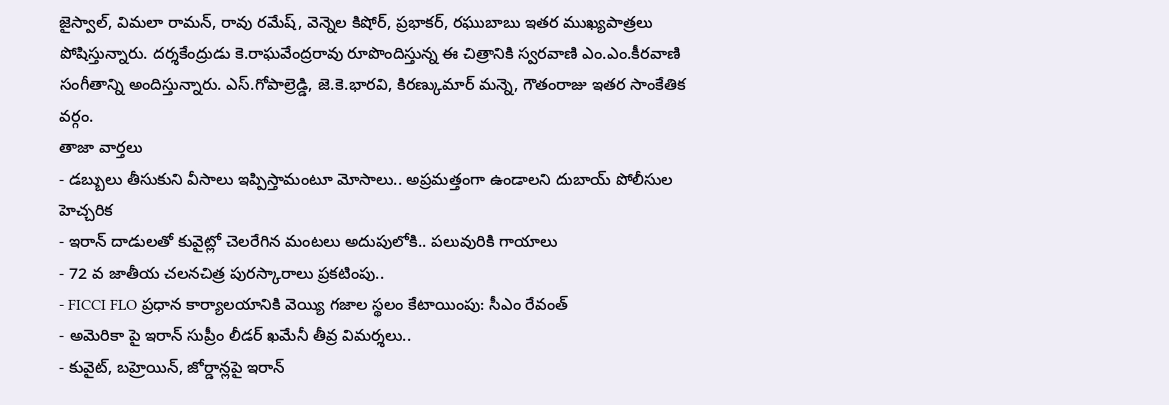జైస్వాల్, విమలా రామన్, రావు రమేష్, వెన్నెల కిషోర్, ప్రభాకర్, రఘుబాబు ఇతర ముఖ్యపాత్రలు పోషిస్తున్నారు. దర్శకేంద్రుడు కె.రాఘవేంద్రరావు రూపొందిస్తున్న ఈ చిత్రానికి స్వరవాణి ఎం.ఎం.కీరవాణి సంగీతాన్ని అందిస్తున్నారు. ఎస్.గోపాల్రెడ్డి, జె.కె.భారవి, కిరణ్కుమార్ మన్నె, గౌతంరాజు ఇతర సాంకేతిక వర్గం.
తాజా వార్తలు
- డబ్బులు తీసుకుని వీసాలు ఇప్పిస్తామంటూ మోసాలు.. అప్రమత్తంగా ఉండాలని దుబాయ్ పోలీసుల హెచ్చరిక
- ఇరాన్ దాడులతో కువైట్లో చెలరేగిన మంటలు అదుపులోకి.. పలువురికి గాయాలు
- 72 వ జాతీయ చలనచిత్ర పురస్కారాలు ప్రకటింపు..
- FICCI FLO ప్రధాన కార్యాలయానికి వెయ్యి గజాల స్థలం కేటాయింపు: సీఎం రేవంత్
- అమెరికా పై ఇరాన్ సుప్రీం లీడర్ ఖమేనీ తీవ్ర విమర్శలు..
- కువైట్, బహ్రెయిన్, జోర్డాన్లపై ఇరాన్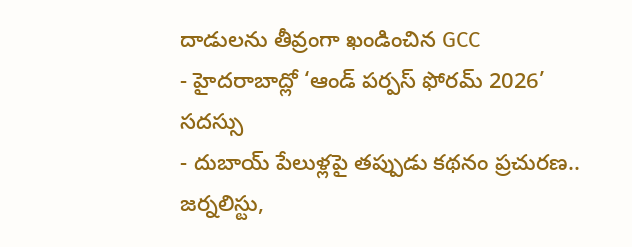దాడులను తీవ్రంగా ఖండించిన GCC
- హైదరాబాద్లో ‘ఆండ్ పర్పస్ ఫోరమ్ 2026’ సదస్సు
- దుబాయ్ పేలుళ్లపై తప్పుడు కథనం ప్రచురణ.. జర్నలిస్టు,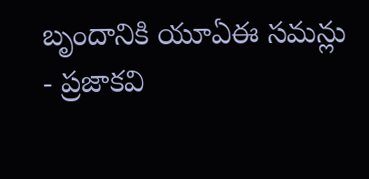బృందానికి యూఏఈ సమన్లు
- ప్రజాకవి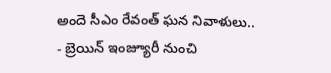అందె సీఎం రేవంత్ ఘన నివాళులు..
- బ్రెయిన్ ఇంజ్యూరీ నుంచి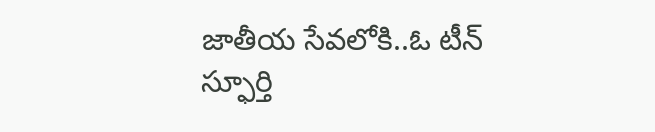జాతీయ సేవలోకి..ఓ టీన్ స్ఫూర్తి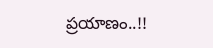ప్రయాణం..!!